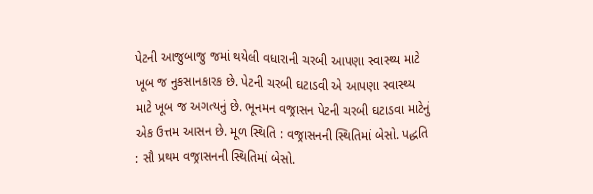પેટની આજુબાજુ જમાં થયેલી વધારાની ચરબી આપણા સ્વાસ્થ્ય માટે ખૂબ જ નુકસાનકારક છે. પેટની ચરબી ઘટાડવી એ આપણા સ્વાસ્થ્ય માટે ખૂબ જ અગત્યનું છે. ભૂનમન વજ્રાસન પેટની ચરબી ઘટાડવા માટેનું એક ઉત્તમ આસન છે. મૂળ સ્થિતિ : વજ્રાસનની સ્થિતિમાં બેસો. પદ્ધતિ : સૌ પ્રથમ વજ્રાસનની સ્થિતિમાં બેસો.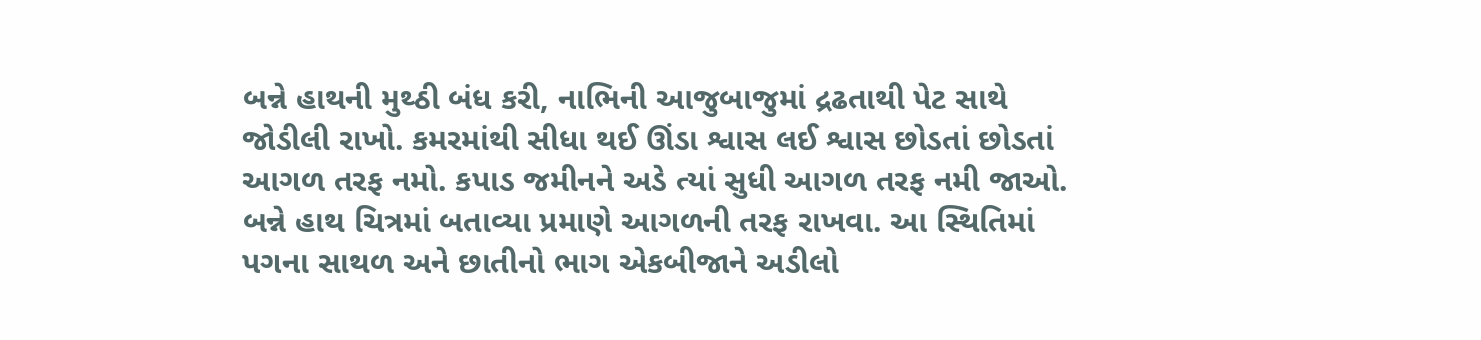બન્ને હાથની મુથ્ઠી બંધ કરી, નાભિની આજુબાજુમાં દ્રઢતાથી પેટ સાથે જોડીલી રાખો. કમરમાંથી સીધા થઈ ઊંડા શ્વાસ લઈ શ્વાસ છોડતાં છોડતાં આગળ તરફ નમો. કપાડ જમીનને અડે ત્યાં સુધી આગળ તરફ નમી જાઓ. બન્ને હાથ ચિત્રમાં બતાવ્યા પ્રમાણે આગળની તરફ રાખવા. આ સ્થિતિમાં પગના સાથળ અને છાતીનો ભાગ એકબીજાને અડીલો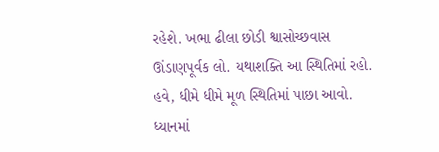રહેશે. ખભા ઢીલા છોડી શ્વાસોચ્છવાસ ઊંડાણપૂર્વક લો. યથાશક્તિ આ સ્થિતિમાં રહો. હવે, ધીમે ધીમે મૂળ સ્થિતિમાં પાછા આવો. ધ્યાનમાં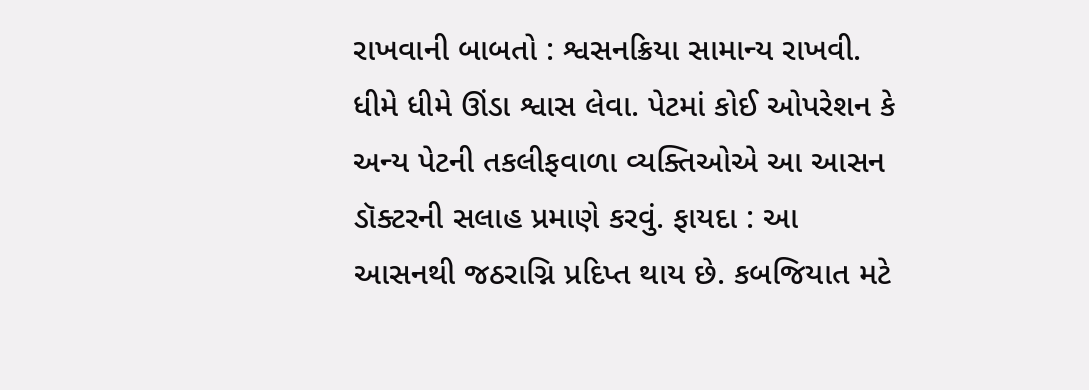રાખવાની બાબતો : શ્વસનક્રિયા સામાન્ય રાખવી. ધીમે ધીમે ઊંડા શ્વાસ લેવા. પેટમાં કોઈ ઓપરેશન કે અન્ય પેટની તકલીફવાળા વ્યક્તિઓએ આ આસન ડૉક્ટરની સલાહ પ્રમાણે કરવું. ફાયદા : આ આસનથી જઠરાગ્નિ પ્રદિપ્ત થાય છે. કબજિયાત મટે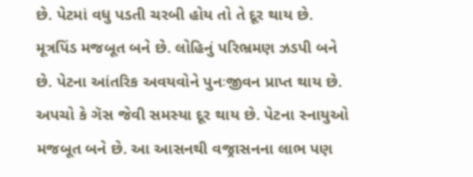છે. પેટમાં વધુ પડતી ચરબી હોય તો તે દૂર થાય છે. મૂત્રપિંડ મજબૂત બને છે. લોહિનું પરિભ્રમણ ઝડપી બને છે. પેટના આંતરિક અવયવોને પુનઃજીવન પ્રાપ્ત થાય છે. અપચો કે ગૅસ જેવી સમસ્યા દૂર થાય છે. પેટના સ્નાયુઓ મજબૂત બને છે. આ આસનથી વજ્રાસનના લાભ પણ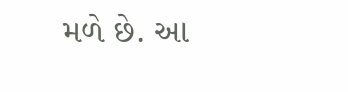મળે છે. આ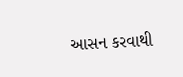આસન કરવાથી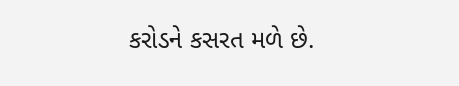કરોડને કસરત મળે છે.